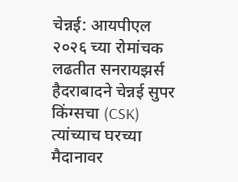चेन्नई: आयपीएल २०२६ च्या रोमांचक लढतीत सनरायझर्स हैदराबादने चेन्नई सुपर किंग्सचा (CSK) त्यांच्याच घरच्या मैदानावर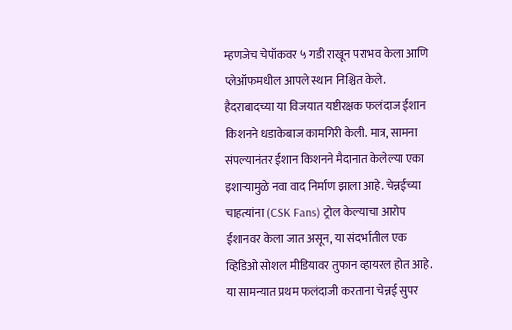म्हणजेच चेपॉकवर ५ गडी राखून पराभव केला आणि प्लेऑफमधील आपले स्थान निश्चित केले. हैदराबादच्या या विजयात यष्टीरक्षक फलंदाज ईशान किशनने धडाकेबाज कामगिरी केली. मात्र, सामना संपल्यानंतर ईशान किशनने मैदानात केलेल्या एका इशाऱ्यामुळे नवा वाद निर्माण झाला आहे. चेन्नईच्या चाहत्यांना (CSK Fans) ट्रोल केल्याचा आरोप ईशानवर केला जात असून, या संदर्भातील एक व्हिडिओ सोशल मीडियावर तुफान व्हायरल होत आहे.
या सामन्यात प्रथम फलंदाजी करताना चेन्नई सुपर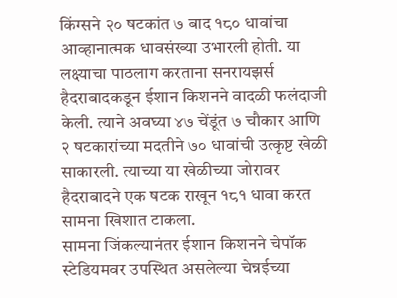किंग्सने २० षटकांत ७ बाद १८० धावांचा आव्हानात्मक धावसंख्या उभारली होती. या लक्ष्याचा पाठलाग करताना सनरायझर्स हैदराबादकडून ईशान किशनने वादळी फलंदाजी केली. त्याने अवघ्या ४७ चेंडूंत ७ चौकार आणि २ षटकारांच्या मदतीने ७० धावांची उत्कृष्ट खेळी साकारली. त्याच्या या खेळीच्या जोरावर हैदराबादने एक षटक राखून १८१ धावा करत सामना खिशात टाकला.
सामना जिंकल्यानंतर ईशान किशनने चेपॉक स्टेडियमवर उपस्थित असलेल्या चेन्नईच्या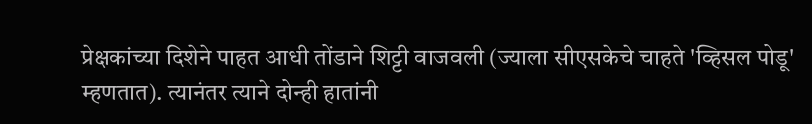प्रेक्षकांच्या दिशेने पाहत आधी तोंडाने शिट्टी वाजवली (ज्याला सीएसकेचे चाहते 'व्हिसल पोडू' म्हणतात). त्यानंतर त्याने दोन्ही हातांनी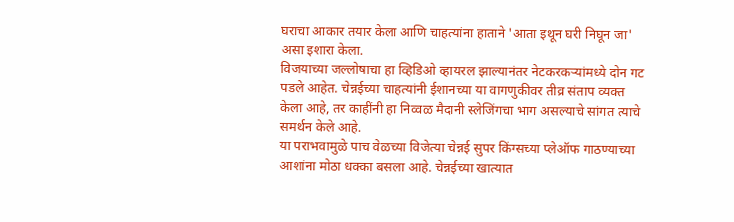घराचा आकार तयार केला आणि चाहत्यांना हाताने 'आता इथून घरी निघून जा' असा इशारा केला.
विजयाच्या जल्लोषाचा हा व्हिडिओ व्हायरल झाल्यानंतर नेटकरकऱ्यांमध्ये दोन गट पडले आहेत. चेन्नईच्या चाहत्यांनी ईशानच्या या वागणुकीवर तीव्र संताप व्यक्त केला आहे, तर काहींनी हा निव्वळ मैदानी स्लेजिंगचा भाग असल्याचे सांगत त्याचे समर्थन केले आहे.
या पराभवामुळे पाच वेळच्या विजेत्या चेन्नई सुपर किंग्सच्या प्लेऑफ गाठण्याच्या आशांना मोठा धक्का बसला आहे. चेन्नईच्या खात्यात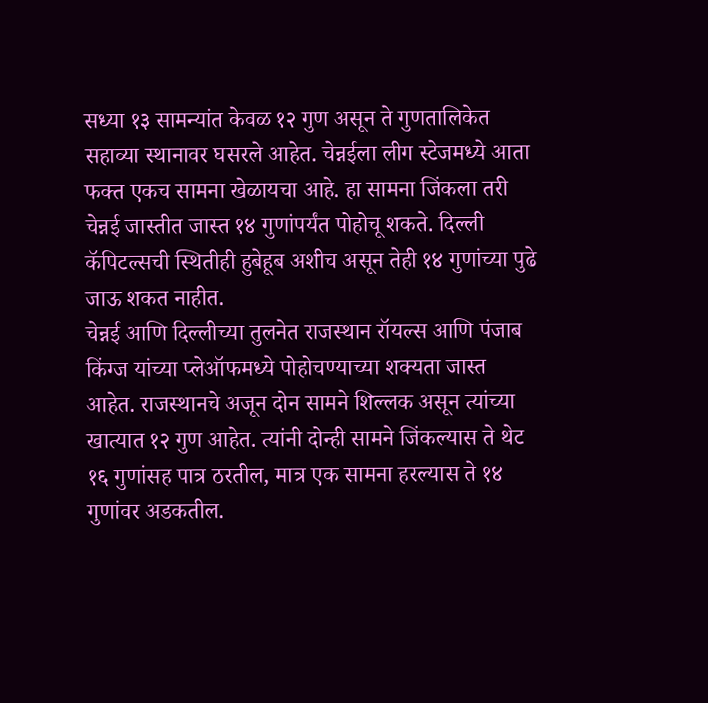सध्या १३ सामन्यांत केवळ १२ गुण असून ते गुणतालिकेत सहाव्या स्थानावर घसरले आहेत. चेन्नईला लीग स्टेजमध्ये आता फक्त एकच सामना खेळायचा आहे. हा सामना जिंकला तरी चेन्नई जास्तीत जास्त १४ गुणांपर्यंत पोहोचू शकते. दिल्ली कॅपिटल्सची स्थितीही हुबेहूब अशीच असून तेही १४ गुणांच्या पुढे जाऊ शकत नाहीत.
चेन्नई आणि दिल्लीच्या तुलनेत राजस्थान रॉयल्स आणि पंजाब किंग्ज यांच्या प्लेऑफमध्ये पोहोचण्याच्या शक्यता जास्त आहेत. राजस्थानचे अजून दोन सामने शिल्लक असून त्यांच्या खात्यात १२ गुण आहेत. त्यांनी दोन्ही सामने जिंकल्यास ते थेट १६ गुणांसह पात्र ठरतील, मात्र एक सामना हरल्यास ते १४ गुणांवर अडकतील.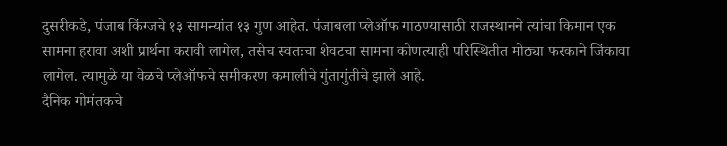दुसरीकडे, पंजाब किंग्जचे १३ सामन्यांत १३ गुण आहेत. पंजाबला प्लेऑफ गाठण्यासाठी राजस्थानने त्यांचा किमान एक सामना हरावा अशी प्रार्थना करावी लागेल, तसेच स्वतःचा शेवटचा सामना कोणत्याही परिस्थितीत मोठ्या फरकाने जिंकावा लागेल. त्यामुळे या वेळचे प्लेऑफचे समीकरण कमालीचे गुंतागुंतीचे झाले आहे.
दैनिक गोमंतकचे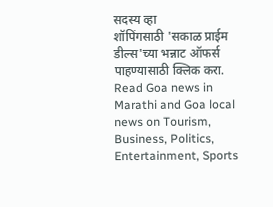सदस्य व्हा
शॉपिंगसाठी 'सकाळ प्राईम डील्स'च्या भन्नाट ऑफर्स पाहण्यासाठी क्लिक करा.
Read Goa news in Marathi and Goa local news on Tourism, Business, Politics, Entertainment, Sports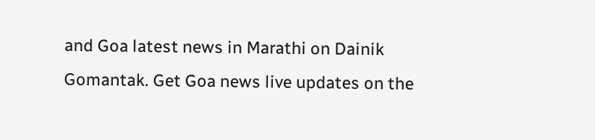and Goa latest news in Marathi on Dainik Gomantak. Get Goa news live updates on the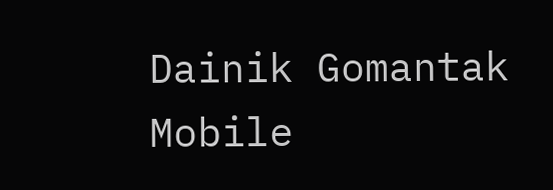Dainik Gomantak Mobile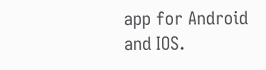app for Android and IOS.